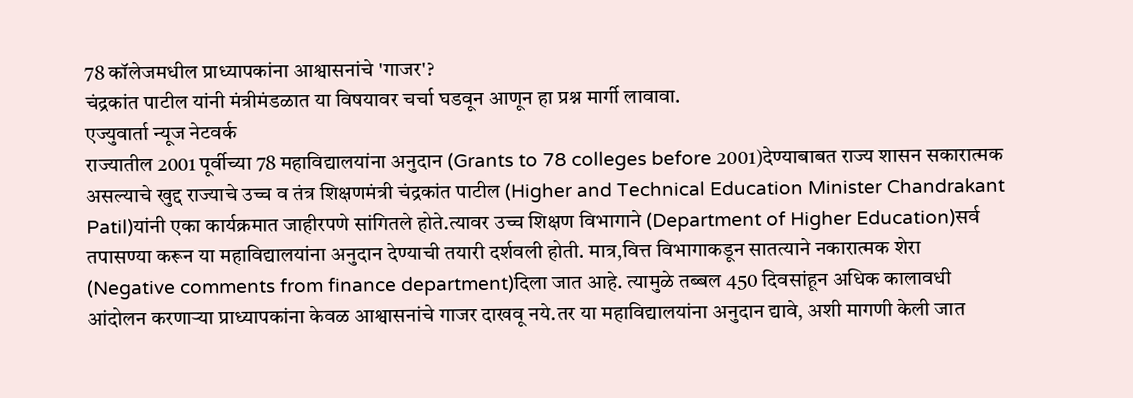78 कॉलेजमधील प्राध्यापकांना आश्वासनांचे 'गाजर'?
चंद्रकांत पाटील यांनी मंत्रीमंडळात या विषयावर चर्चा घडवून आणून हा प्रश्न मार्गी लावावा.
एज्युवार्ता न्यूज नेटवर्क
राज्यातील 2001 पूर्वीच्या 78 महाविद्यालयांना अनुदान (Grants to 78 colleges before 2001)देण्याबाबत राज्य शासन सकारात्मक असल्याचे खुद्द राज्याचे उच्च व तंत्र शिक्षणमंत्री चंद्रकांत पाटील (Higher and Technical Education Minister Chandrakant Patil)यांनी एका कार्यक्रमात जाहीरपणे सांगितले होते.त्यावर उच्च शिक्षण विभागाने (Department of Higher Education)सर्व तपासण्या करून या महाविद्यालयांना अनुदान देण्याची तयारी दर्शवली होती. मात्र,वित्त विभागाकडून सातत्याने नकारात्मक शेरा (Negative comments from finance department)दिला जात आहे. त्यामुळे तब्बल 450 दिवसांहून अधिक कालावधी आंदोलन करणाऱ्या प्राध्यापकांना केवळ आश्वासनांचे गाजर दाखवू नये.तर या महाविद्यालयांना अनुदान द्यावे, अशी मागणी केली जात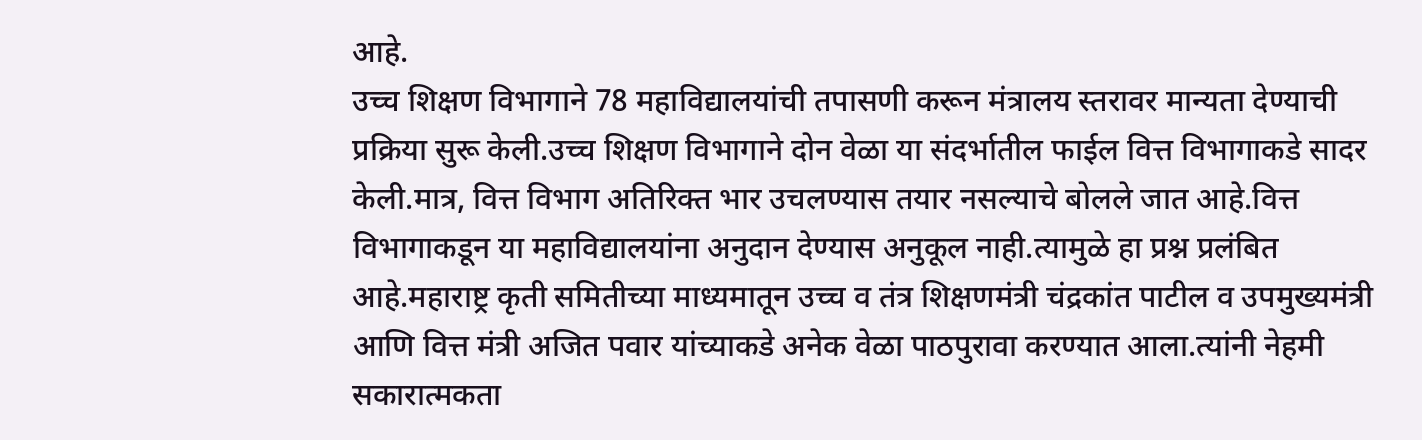आहे.
उच्च शिक्षण विभागाने 78 महाविद्यालयांची तपासणी करून मंत्रालय स्तरावर मान्यता देण्याची प्रक्रिया सुरू केली.उच्च शिक्षण विभागाने दोन वेळा या संदर्भातील फाईल वित्त विभागाकडे सादर केली.मात्र, वित्त विभाग अतिरिक्त भार उचलण्यास तयार नसल्याचे बोलले जात आहे.वित्त विभागाकडून या महाविद्यालयांना अनुदान देण्यास अनुकूल नाही.त्यामुळे हा प्रश्न प्रलंबित आहे.महाराष्ट्र कृती समितीच्या माध्यमातून उच्च व तंत्र शिक्षणमंत्री चंद्रकांत पाटील व उपमुख्यमंत्री आणि वित्त मंत्री अजित पवार यांच्याकडे अनेक वेळा पाठपुरावा करण्यात आला.त्यांनी नेहमी सकारात्मकता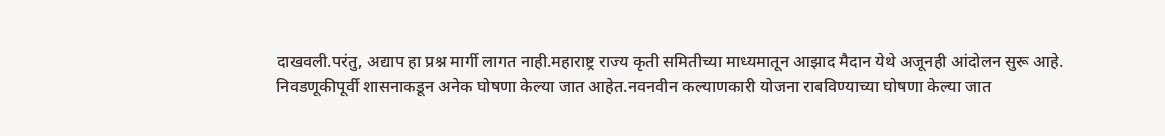दाखवली.परंतु, अद्याप हा प्रश्न मार्गी लागत नाही.महाराष्ट्र राज्य कृती समितीच्या माध्यमातून आझाद मैदान येथे अजूनही आंदोलन सुरू आहे.
निवडणूकीपूर्वी शासनाकडून अनेक घोषणा केल्या जात आहेत.नवनवीन कल्याणकारी योजना राबविण्याच्या घोषणा केल्या जात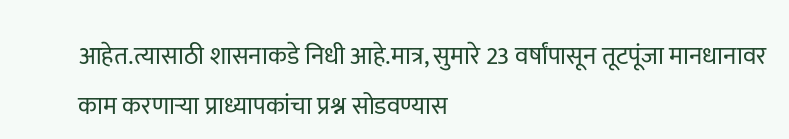आहेत.त्यासाठी शासनाकडे निधी आहे.मात्र, सुमारे 23 वर्षांपासून तूटपूंजा मानधानावर काम करणाऱ्या प्राध्यापकांचा प्रश्न सोडवण्यास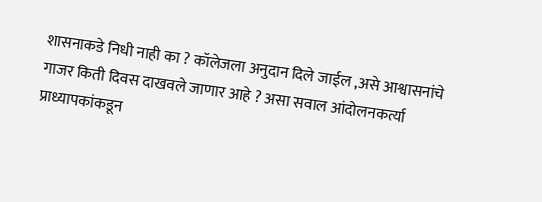शासनाकडे निधी नाही का ? कॉलेजला अनुदान दिले जाईल ,असे आश्वासनांचे गाजर किती दिवस दाखवले जाणार आहे ? असा सवाल आंदोलनकर्त्या प्राध्यापकांकडून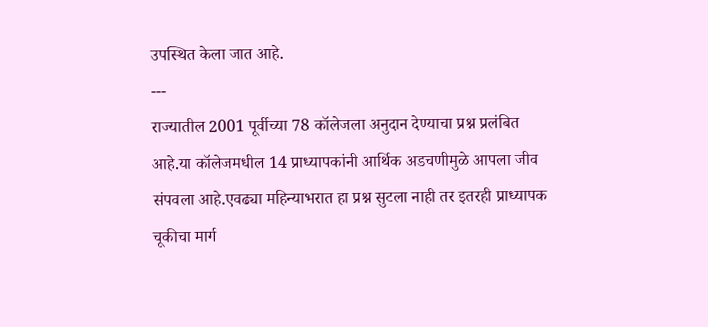उपस्थित केला जात आहे.
---
राज्यातील 2001 पूर्वीच्या 78 कॉलेजला अनुदान देण्याचा प्रश्न प्रलंबित आहे.या कॉलेजमधील 14 प्राध्यापकांनी आर्थिक अडचणीमुळे आपला जीव संपवला आहे.एवढ्या महिन्याभरात हा प्रश्न सुटला नाही तर इतरही प्राध्यापक चूकीचा मार्ग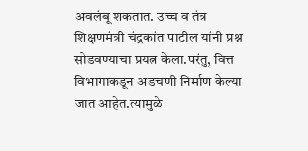अवलंबू शकतात. उच्च व तंत्र शिक्षणमंत्री चंद्रकांत पाटील यांनी प्रश्न सोडवण्याचा प्रयत्न केला.परंतु, वित्त विभागाकडून अडचणी निर्माण केल्या जात आहेत.त्यामुळे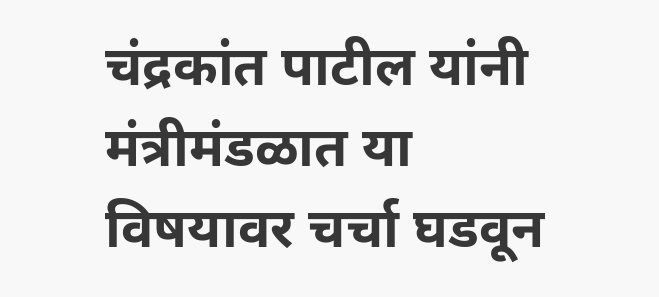चंद्रकांत पाटील यांनी मंत्रीमंडळात या विषयावर चर्चा घडवून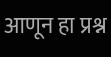आणून हा प्रश्न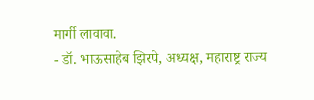मार्गी लावावा.
- डॉ. भाऊसाहेब झिरपे, अध्यक्ष, महाराष्ट्र राज्य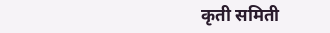कृती समिती